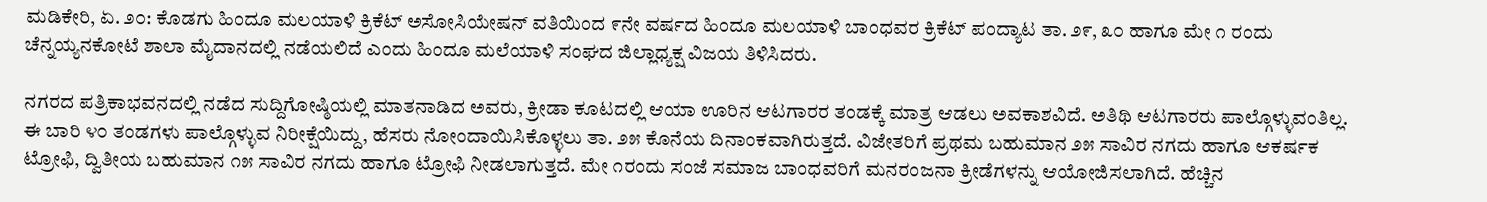ಮಡಿಕೇರಿ, ಏ. ೨೦: ಕೊಡಗು ಹಿಂದೂ ಮಲಯಾಳಿ ಕ್ರಿಕೆಟ್ ಅಸೋಸಿಯೇಷನ್ ವತಿಯಿಂದ ೯ನೇ ವರ್ಷದ ಹಿಂದೂ ಮಲಯಾಳಿ ಬಾಂಧವರ ಕ್ರಿಕೆಟ್ ಪಂದ್ಯಾಟ ತಾ. ೨೯, ೩೦ ಹಾಗೂ ಮೇ ೧ ರಂದು ಚೆನ್ನಯ್ಯನಕೋಟೆ ಶಾಲಾ ಮೈದಾನದಲ್ಲಿ ನಡೆಯಲಿದೆ ಎಂದು ಹಿಂದೂ ಮಲೆಯಾಳಿ ಸಂಘದ ಜಿಲ್ಲಾಧ್ಯಕ್ಷ ವಿಜಯ ತಿಳಿಸಿದರು.

ನಗರದ ಪತ್ರಿಕಾಭವನದಲ್ಲಿ ನಡೆದ ಸುದ್ದಿಗೋಷ್ಠಿಯಲ್ಲಿ ಮಾತನಾಡಿದ ಅವರು, ಕ್ರೀಡಾ ಕೂಟದಲ್ಲಿ ಆಯಾ ಊರಿನ ಆಟಗಾರರ ತಂಡಕ್ಕೆ ಮಾತ್ರ ಆಡಲು ಅವಕಾಶವಿದೆ. ಅತಿಥಿ ಆಟಗಾರರು ಪಾಲ್ಗೊಳ್ಳುವಂತಿಲ್ಲ. ಈ ಬಾರಿ ೪೦ ತಂಡಗಳು ಪಾಲ್ಗೊಳ್ಳುವ ನಿರೀಕ್ಷೆಯಿದ್ದು, ಹೆಸರು ನೋಂದಾಯಿಸಿಕೊಳ್ಳಲು ತಾ. ೨೫ ಕೊನೆಯ ದಿನಾಂಕವಾಗಿರುತ್ತದೆ. ವಿಜೇತರಿಗೆ ಪ್ರಥಮ ಬಹುಮಾನ ೨೫ ಸಾವಿರ ನಗದು ಹಾಗೂ ಆಕರ್ಷಕ ಟ್ರೋಫಿ, ದ್ವಿತೀಯ ಬಹುಮಾನ ೧೫ ಸಾವಿರ ನಗದು ಹಾಗೂ ಟ್ರೋಫಿ ನೀಡಲಾಗುತ್ತದೆ. ಮೇ ೧ರಂದು ಸಂಜೆ ಸಮಾಜ ಬಾಂಧವರಿಗೆ ಮನರಂಜನಾ ಕ್ರೀಡೆಗಳನ್ನು ಆಯೋಜಿಸಲಾಗಿದೆ. ಹೆಚ್ಚಿನ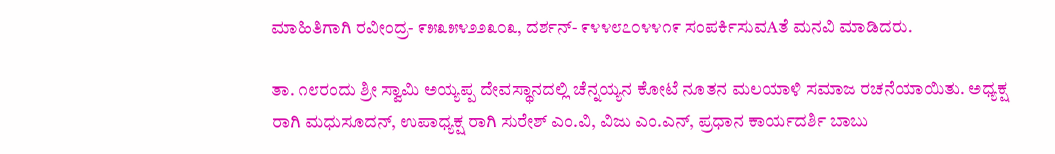ಮಾಹಿತಿಗಾಗಿ ರವೀಂದ್ರ- ೯೫೩೫೪೨೨೩೦೩, ದರ್ಶನ್- ೯೪೪೮೭೦೪೪೧೯ ಸಂಪರ್ಕಿಸುವAತೆ ಮನವಿ ಮಾಡಿದರು.

ತಾ. ೧೮ರಂದು ಶ್ರೀ ಸ್ವಾಮಿ ಅಯ್ಯಪ್ಪ ದೇವಸ್ಥಾನದಲ್ಲಿ ಚೆನ್ನಯ್ಯನ ಕೋಟೆ ನೂತನ ಮಲಯಾಳಿ ಸಮಾಜ ರಚನೆಯಾಯಿತು. ಅಧ್ಯಕ್ಷ ರಾಗಿ ಮಧುಸೂದನ್, ಉಪಾಧ್ಯಕ್ಷ ರಾಗಿ ಸುರೇಶ್ ಎಂ.ವಿ, ವಿಜು ಎಂ.ಎನ್, ಪ್ರಧಾನ ಕಾರ್ಯದರ್ಶಿ ಬಾಬು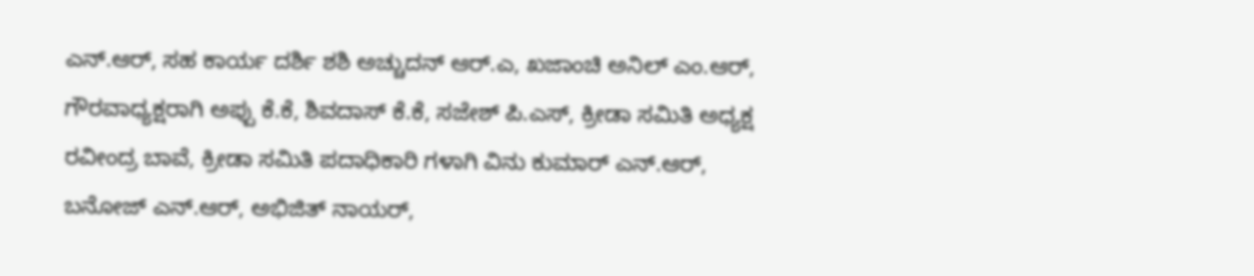ಎನ್.ಆರ್, ಸಹ ಕಾರ್ಯ ದರ್ಶಿ ಶಶಿ ಅಚ್ಚುದನ್ ಆರ್.ಎ, ಖಜಾಂಚಿ ಅನಿಲ್ ಎಂ.ಆರ್, ಗೌರವಾಧ್ಯಕ್ಷರಾಗಿ ಅಪ್ಪು ಕೆ.ಕೆ, ಶಿವದಾಸ್ ಕೆ.ಕೆ, ಸಜೇಶ್ ಪಿ.ಎಸ್, ಕ್ರೀಡಾ ಸಮಿತಿ ಅಧ್ಯಕ್ಷ ರವೀಂದ್ರ ಬಾವೆ, ಕ್ರೀಡಾ ಸಮಿತಿ ಪದಾಧಿಕಾರಿ ಗಳಾಗಿ ವಿನು ಕುಮಾರ್ ಎನ್.ಆರ್, ಬನೋಜ್ ಎನ್.ಆರ್, ಅಭಿಜಿತ್ ನಾಯರ್,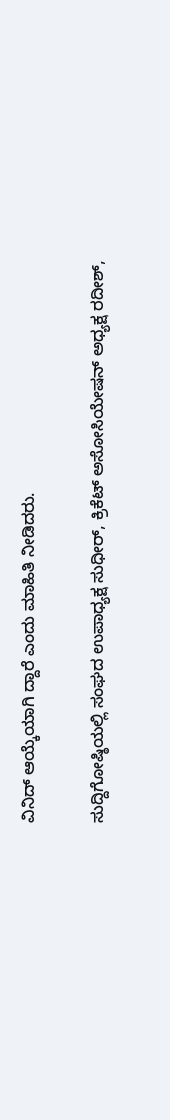ವಿನಿದ್ ಆಯ್ಕೆಯಾಗಿ ದ್ದಾರೆ ಎಂದು ಮಾಹಿತಿ ನೀಡಿದರು.

ಸುದ್ದಿಗೋಷ್ಠಿಯಲ್ಲಿ ಸಂಘದ ಉಪಾಧ್ಯಕ್ಷ ಸುಧೀರ್, ಕ್ರಿಕೆಟ್ ಅಸೋಸಿಯೇಷನ್ ಅಧ್ಯಕ್ಷ ರದೀಶ್,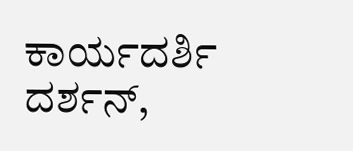ಕಾರ್ಯದರ್ಶಿ ದರ್ಶನ್,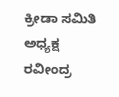ಕ್ರೀಡಾ ಸಮಿತಿ ಅಧ್ಯಕ್ಷ ರವೀಂದ್ರ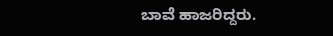ಬಾವೆ ಹಾಜರಿದ್ದರು.